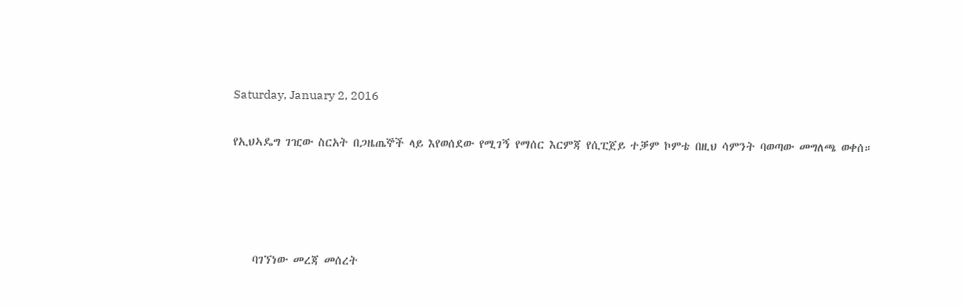Saturday, January 2, 2016

የኢህኣዴግ ገዢው ስርአት በጋዜጤኞች ላይ እየወሰደው የሚገኝ የማሰር እርምጃ የሲፒጀይ ተቓም ኮምቴ በዚህ ሳምንት ባወጣው መግለጫ ወቀሰ።




    ባገኘነው መረጃ መሰረት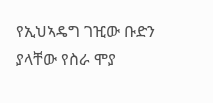የኢህኣዴግ ገዢው ቡድን ያላቸው የስራ ሞያ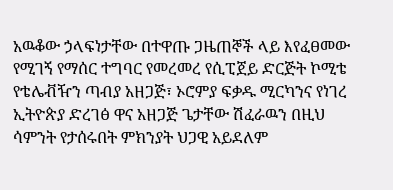አዉቆው ኃላፍነታቸው በተዋጡ ጋዜጠኞች ላይ እየፈፀመው የሚገኝ የማሰር ተግባር የመረመረ የሲፒጀይ ድርጅት ኮሚቴ የቴሌቭዥን ጣብያ አዘጋጅ፣ ኦሮምያ ፍቃዱ ሚርካንና የነገረ ኢትዮጵያ ድረገፅ ዋና አዘጋጅ ጌታቸው ሽፈራዉን በዚህ ሳምንት የታሰሩበት ምክንያት ህጋዊ አይደለም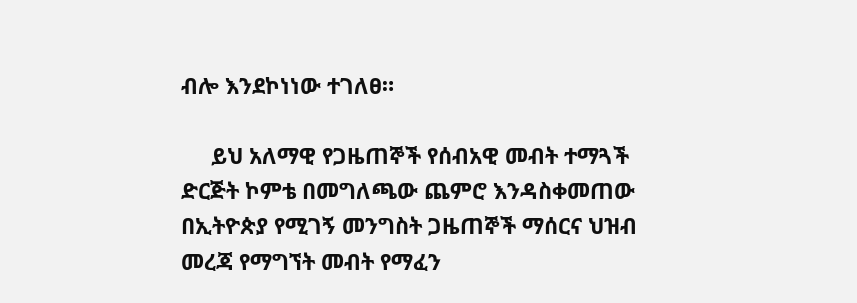ብሎ እንደኮነነው ተገለፀ።

     ይህ አለማዊ የጋዜጠኞች የሰብአዊ መብት ተማጓች ድርጅት ኮምቴ በመግለጫው ጨምሮ እንዳስቀመጠው በኢትዮጵያ የሚገኝ መንግስት ጋዜጠኞች ማሰርና ህዝብ መረጃ የማግኘት መብት የማፈን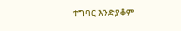ተግባር እንድያቆም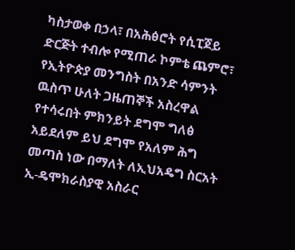ካስታወቀ በኃላ፣ በአሕፅሮት የሲፒጀይ ድርጅት ተብሎ የሚጠራ ኮምቴ ጨምሮ፣ የኢትዮጵያ መንግስት በአንድ ሳምንት ዉስጥ ሁለት ጋዜጠኞች አስረዋል የተሳሩበት ምክንይት ደግሞ ግለፅ አይደለም ይህ ደግሞ የአለም ሕግ መጣስ ነው በማለት ለኢህአዴግ ስርአት ኢ-ዴሞክራስያዊ አስራር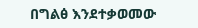በግልፅ እንደተቃወመው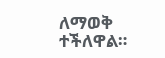ለማወቅ ተችለዋል።